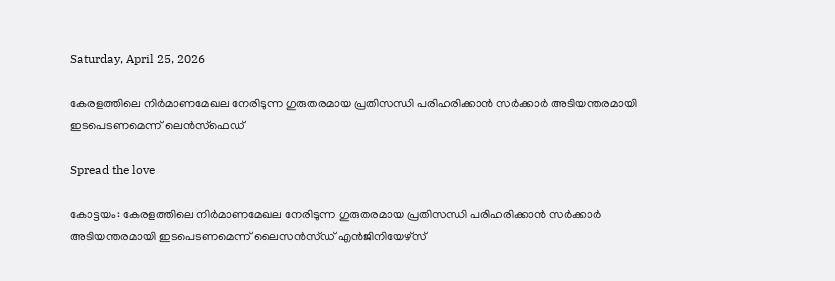Saturday, April 25, 2026

കേരളത്തിലെ നിര്‍മാണമേഖല നേരിടുന്ന ഗുരുതരമായ പ്രതിസന്ധി പരിഹരിക്കാന്‍ സര്‍ക്കാര്‍ അടിയന്തരമായി ഇടപെടണമെന്ന് ലെന്‍സ്‌ഫെഡ്

Spread the love

കോട്ടയം: കേരളത്തിലെ നിര്‍മാണമേഖല നേരിടുന്ന ഗുരുതരമായ പ്രതിസന്ധി പരിഹരിക്കാന്‍ സര്‍ക്കാര്‍ അടിയന്തരമായി ഇടപെടണമെന്ന് ലൈസന്‍സ്ഡ് എന്‍ജിനിയേഴ്‌സ്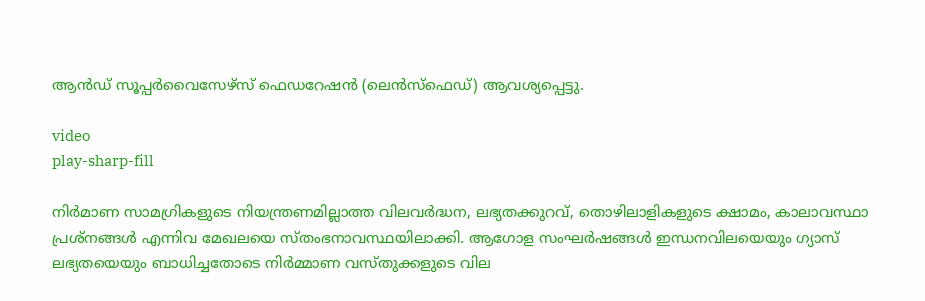ആന്‍ഡ് സൂപ്പര്‍വൈസേഴ്‌സ് ഫെഡറേഷന്‍ (ലെന്‍സ്‌ഫെഡ്) ആവശ്യപ്പെട്ടു.

video
play-sharp-fill

നിര്‍മാണ സാമഗ്രികളുടെ നിയന്ത്രണമില്ലാത്ത വിലവര്‍ദ്ധന, ലഭ്യതക്കുറവ്, തൊഴിലാളികളുടെ ക്ഷാമം, കാലാവസ്ഥാ പ്രശ്‌നങ്ങള്‍ എന്നിവ മേഖലയെ സ്തംഭനാവസ്ഥയിലാക്കി. ആഗോള സംഘര്‍ഷങ്ങള്‍ ഇന്ധനവിലയെയും ഗ്യാസ് ലഭ്യതയെയും ബാധിച്ചതോടെ നിര്‍മ്മാണ വസ്തുക്കളുടെ വില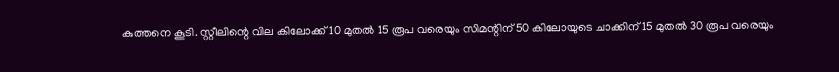കുത്തനെ കൂടി. സ്റ്റീലിന്റെ വില കിലോക്ക് 10 മുതല്‍ 15 രൂപ വരെയും സിമന്റിന് 50 കിലോയുടെ ചാക്കിന് 15 മുതല്‍ 30 രൂപ വരെയും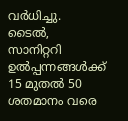വര്‍ധിച്ചു. ടൈല്‍, സാനിറ്ററി ഉല്‍പ്പന്നങ്ങള്‍ക്ക് 15 മുതല്‍ 50 ശതമാനം വരെ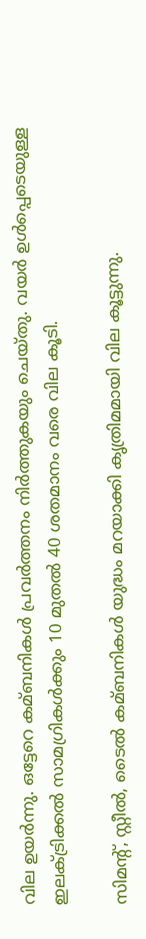വില ഉയര്‍ന്നു. ഒട്ടേറെ കമ്ബനികള്‍ പ്രവര്‍ത്തനം നിര്‍ത്തുകയും ചെയ്തു. വയര്‍ ഉള്‍പ്പെടെയുള്ള ഇലക്‌ട്രിക്കല്‍ സാമഗ്രികള്‍ക്കും 10 മുതല്‍ 40 ശതമാനം വരെ വില കൂടി.

സിമന്റ്, സ്റ്റീല്‍, ടൈല്‍ കമ്ബനികള്‍ യുദ്ധം മറയാക്കി കൃത്രിമമായി വില കൂട്ടുന്നു.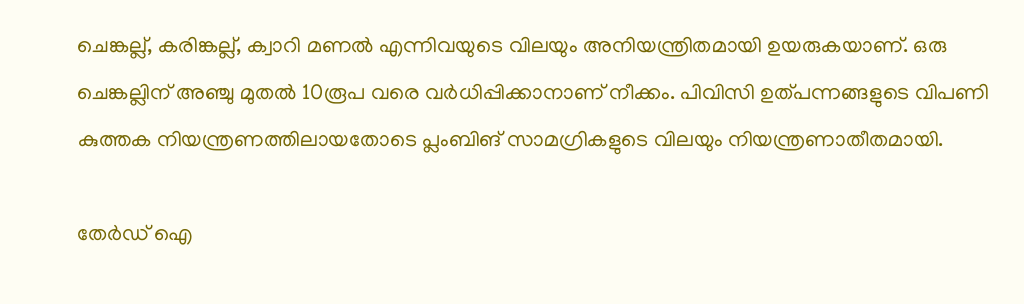ചെങ്കല്ല്, കരിങ്കല്ല്, ക്വാറി മണല്‍ എന്നിവയുടെ വിലയും അനിയന്ത്രിതമായി ഉയരുകയാണ്. ഒരു ചെങ്കല്ലിന് അഞ്ചു മുതല്‍ 10രൂപ വരെ വര്‍ധിപ്പിക്കാനാണ് നീക്കം. പിവിസി ഉത്പന്നങ്ങളുടെ വിപണി കുത്തക നിയന്ത്രണത്തിലായതോടെ പ്ലംബിങ് സാമഗ്രികളുടെ വിലയും നിയന്ത്രണാതീതമായി.

തേർഡ് ഐ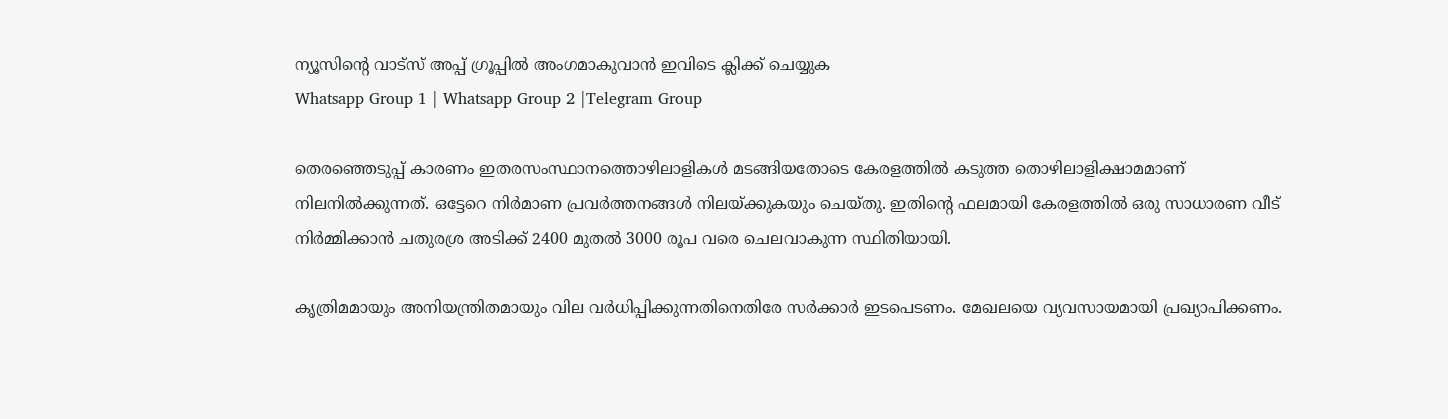ന്യൂസിന്റെ വാട്സ് അപ്പ് ഗ്രൂപ്പിൽ അംഗമാകുവാൻ ഇവിടെ ക്ലിക്ക് ചെയ്യുക
Whatsapp Group 1 | Whatsapp Group 2 |Telegram Group

തെരഞ്ഞെടുപ്പ് കാരണം ഇതരസംസ്ഥാനത്തൊഴിലാളികള്‍ മടങ്ങിയതോടെ കേരളത്തില്‍ കടുത്ത തൊഴിലാളിക്ഷാമമാണ് നിലനില്‍ക്കുന്നത്. ഒട്ടേറെ നിര്‍മാണ പ്രവര്‍ത്തനങ്ങള്‍ നിലയ്‌ക്കുകയും ചെയ്തു. ഇതിന്റെ ഫലമായി കേരളത്തില്‍ ഒരു സാധാരണ വീട് നിര്‍മ്മിക്കാന്‍ ചതുരശ്ര അടിക്ക് 2400 മുതല്‍ 3000 രൂപ വരെ ചെലവാകുന്ന സ്ഥിതിയായി.

കൃത്രിമമായും അനിയന്ത്രിതമായും വില വര്‍ധിപ്പിക്കുന്നതിനെതിരേ സര്‍ക്കാര്‍ ഇടപെടണം. മേഖലയെ വ്യവസായമായി പ്രഖ്യാപിക്കണം.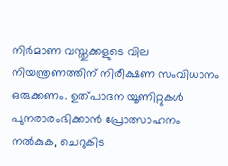നിര്‍മാണ വസ്തുക്കളുടെ വില നിയന്ത്രണത്തിന് നിരീക്ഷണ സംവിധാനം ഒരുക്കണം. ഉത്പാദന യൂണിറ്റുകള്‍ പുനരാരംഭിക്കാന്‍ പ്രോത്സാഹനം നല്‍കുക, ചെറുകിട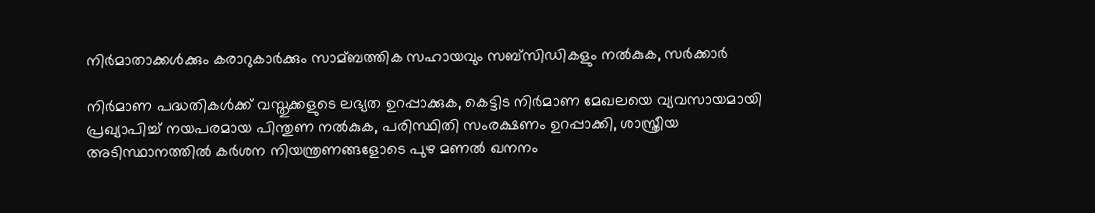നിര്‍മാതാക്കള്‍ക്കും കരാറുകാര്‍ക്കും സാമ്ബത്തിക സഹായവും സബ്‌സിഡികളും നല്‍കുക, സര്‍ക്കാര്‍

നിര്‍മാണ പദ്ധതികള്‍ക്ക് വസ്തുക്കളുടെ ലഭ്യത ഉറപ്പാക്കുക, കെട്ടിട നിര്‍മാണ മേഖലയെ വ്യവസായമായി പ്രഖ്യാപിച്ച്‌ നയപരമായ പിന്തുണ നല്‍കുക, പരിസ്ഥിതി സംരക്ഷണം ഉറപ്പാക്കി, ശാസ്ത്രീയ അടിസ്ഥാനത്തില്‍ കര്‍ശന നിയന്ത്രണങ്ങളോടെ പുഴ മണല്‍ ഖനനം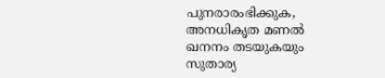പുനരാരംഭിക്കുക, അനധികൃത മണല്‍ ഖനനം തടയുകയും സുതാര്യ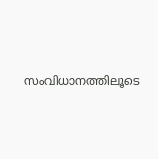സംവിധാനത്തിലൂടെ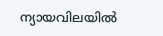ന്യായവിലയില്‍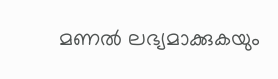മണല്‍ ലഭ്യമാക്കുകയും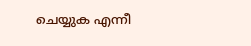ചെയ്യുക എന്നീ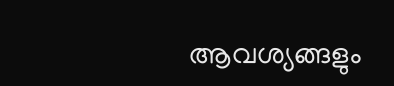ആവശ്യങ്ങളും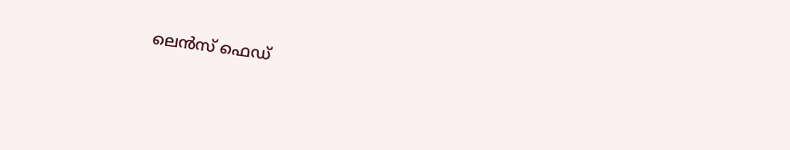ലെന്‍സ് ഫെഡ്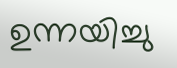ഉന്നയിച്ചു